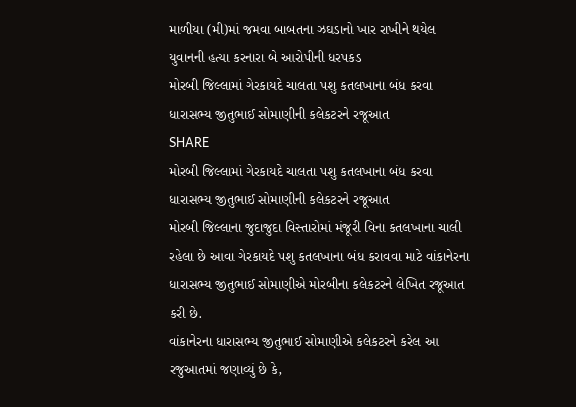માળીયા (મી)માં જમવા બાબતના ઝઘડાનો ખાર રાખીને થયેલ યુવાનની હત્યા કરનારા બે આરોપીની ધરપકડ
મોરબી જિલ્લામાં ગેરકાયદે ચાલતા પશુ કતલખાના બંધ કરવા ધારાસભ્ય જીતુભાઈ સોમાણીની કલેકટરને રજૂઆત
SHARE
મોરબી જિલ્લામાં ગેરકાયદે ચાલતા પશુ કતલખાના બંધ કરવા ધારાસભ્ય જીતુભાઈ સોમાણીની કલેકટરને રજૂઆત
મોરબી જિલ્લાના જુદાજુદા વિસ્તારોમાં મંજૂરી વિના કતલખાના ચાલી રહેલા છે આવા ગેરકાયદે પશુ કતલખાના બંધ કરાવવા માટે વાંકાનેરના ધારાસભ્ય જીતુભાઈ સોમાણીએ મોરબીના કલેકટરને લેખિત રજૂઆત કરી છે.
વાંકાનેરના ધારાસભ્ય જીતુભાઈ સોમાણીએ કલેકટરને કરેલ આ રજુઆતમાં જણાવ્યું છે કે,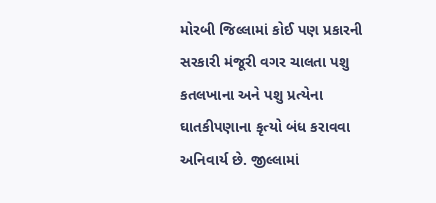મોરબી જિલ્લામાં કોઈ પણ પ્રકારની સરકારી મંજૂરી વગર ચાલતા પશુ કતલખાના અને પશુ પ્રત્યેના ઘાતકીપણાના કૃત્યો બંધ કરાવવા અનિવાર્ય છે. જીલ્લામાં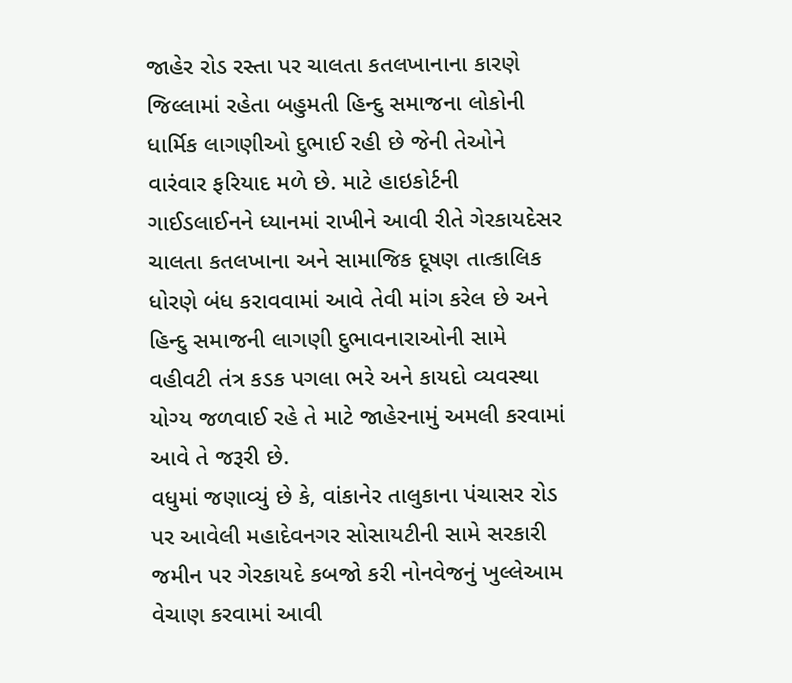જાહેર રોડ રસ્તા પર ચાલતા કતલખાનાના કારણે જિલ્લામાં રહેતા બહુમતી હિન્દુ સમાજના લોકોની ધાર્મિક લાગણીઓ દુભાઈ રહી છે જેની તેઓને વારંવાર ફરિયાદ મળે છે. માટે હાઇકોર્ટની ગાઈડલાઈનને ધ્યાનમાં રાખીને આવી રીતે ગેરકાયદેસર ચાલતા કતલખાના અને સામાજિક દૂષણ તાત્કાલિક ધોરણે બંધ કરાવવામાં આવે તેવી માંગ કરેલ છે અને હિન્દુ સમાજની લાગણી દુભાવનારાઓની સામે વહીવટી તંત્ર કડક પગલા ભરે અને કાયદો વ્યવસ્થા યોગ્ય જળવાઈ રહે તે માટે જાહેરનામું અમલી કરવામાં આવે તે જરૂરી છે.
વધુમાં જણાવ્યું છે કે, વાંકાનેર તાલુકાના પંચાસર રોડ પર આવેલી મહાદેવનગર સોસાયટીની સામે સરકારી જમીન પર ગેરકાયદે કબજો કરી નોનવેજનું ખુલ્લેઆમ વેચાણ કરવામાં આવી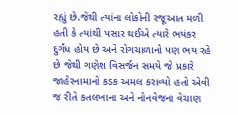રહ્યું છે.જેથી ત્યાંના લોકોની રજૂઆત મળી હતી કે ત્યાંથી પસાર થઈએ ત્યારે ભયંકર દુર્ગંધ હોય છે અને રોગચાળાનો પણ ભય રહે છે જેથી ગણેશ વિસર્જન સમયે જે પ્રકારે જાહેરનામાનો કડક અમલ કરાવ્યો હતો એવી જ રીતે કતલખાના અને નોનવેજના વેચાણ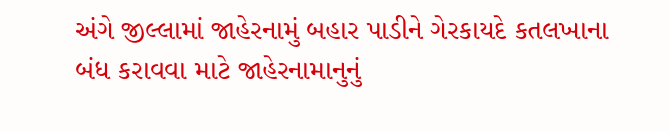અંગે જીલ્લામાં જાહેરનામું બહાર પાડીને ગેરકાયદે કતલખાના બંધ કરાવવા માટે જાહેરનામાનુનું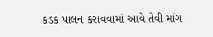કડક પાલન કરાવવામાં આવે તેવી માંગ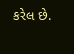કરેલ છે.